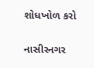શોધખોળ કરો

નાસીરનગર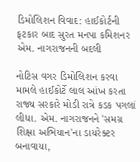ડિમોલિશન વિવાદ: હાઈકોર્ટની ફટકાર બાદ સુરત મનપા કમિશનર એમ. નાગરાજનની બદલી

નોટિસ વગર ડિમોલિશન કરવા મામલે હાઈકોર્ટે લાલ આંખ કરતા રાજ્ય સરકારે મોડી રાત્રે કડક પગલાં લીધા. એમ. નાગરાજનને 'સમગ્ર શિક્ષા અભિયાન'ના ડાયરેક્ટર બનાવાયા,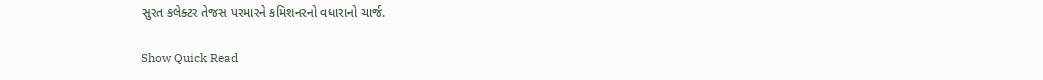સુરત કલેક્ટર તેજસ પરમારને કમિશનરનો વધારાનો ચાર્જ.

Show Quick Read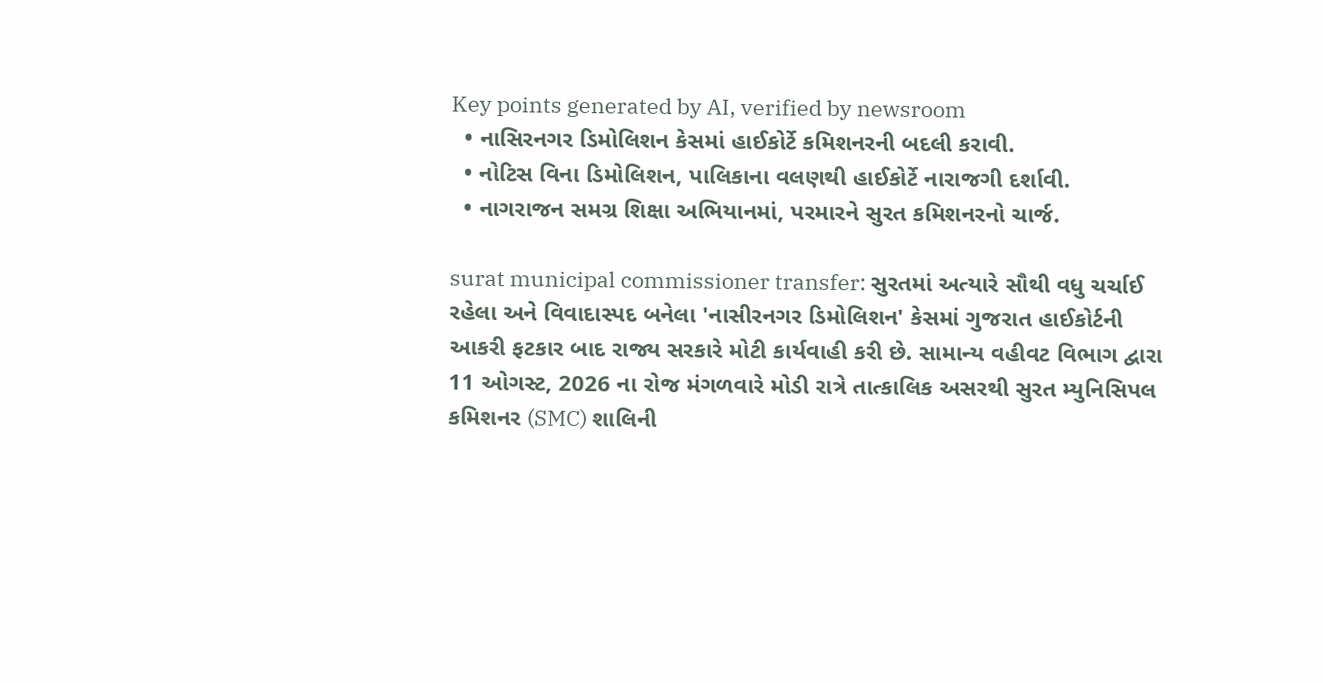Key points generated by AI, verified by newsroom
  • નાસિરનગર ડિમોલિશન કેસમાં હાઈકોર્ટે કમિશનરની બદલી કરાવી.
  • નોટિસ વિના ડિમોલિશન, પાલિકાના વલણથી હાઈકોર્ટે નારાજગી દર્શાવી.
  • નાગરાજન સમગ્ર શિક્ષા અભિયાનમાં, પરમારને સુરત કમિશનરનો ચાર્જ.

surat municipal commissioner transfer: સુરતમાં અત્યારે સૌથી વધુ ચર્ચાઈ રહેલા અને વિવાદાસ્પદ બનેલા 'નાસીરનગર ડિમોલિશન' કેસમાં ગુજરાત હાઈકોર્ટની આકરી ફટકાર બાદ રાજ્ય સરકારે મોટી કાર્યવાહી કરી છે. સામાન્ય વહીવટ વિભાગ દ્વારા 11 ઓગસ્ટ, 2026 ના રોજ મંગળવારે મોડી રાત્રે તાત્કાલિક અસરથી સુરત મ્યુનિસિપલ કમિશનર (SMC) શાલિની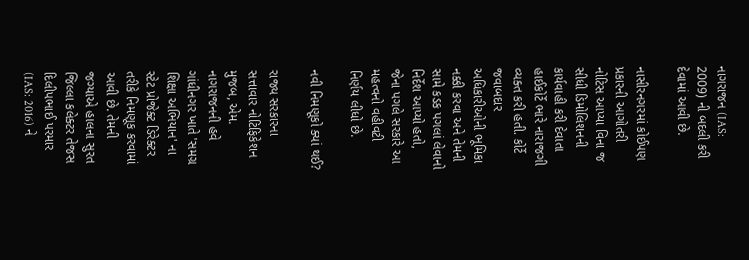નાગરાજન (IAS: 2009) ની બદલી કરી દેવામાં આવી છે.

નાસીરનગરમાં કોઈપણ પ્રકારની આગોતરી નોટિસ આપ્યા વિના જ સીધી ડિમોલિશનની કાર્યવાહી કરી દેવાતા હાઈકોર્ટે ભારે નારાજગી વ્યક્ત કરી હતી. કોર્ટે જવાબદાર અધિકારીઓની ભૂમિકા નક્કી કરવા અને તેમની સામે કડક પગલાં લેવાનો નિર્દેશ આપ્યો હતો, જેના પગલે સરકારે આ મહત્વનો વહીવટી નિર્ણય લીધો છે.

નવી નિમણૂકો ક્યાં થઈ?

રાજ્ય સરકારના સત્તાવાર નોટિફિકેશન મુજબ, એમ. નાગરાજનની હવે ગાંધીનગર ખાતે 'સમગ્ર શિક્ષા અભિયાન' ના સ્ટેટ પ્રોજેક્ટ ડિરેક્ટર તરીકે નિમણૂક કરવામાં આવી છે. તેમની જગ્યાએ હાલના સુરત જિલ્લા કલેક્ટર તેજસ દિલીપભાઈ પરમાર (IAS: 2016) ને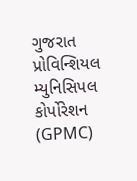ગુજરાત પ્રોવિન્શિયલ મ્યુનિસિપલ કોર્પોરેશન (GPMC)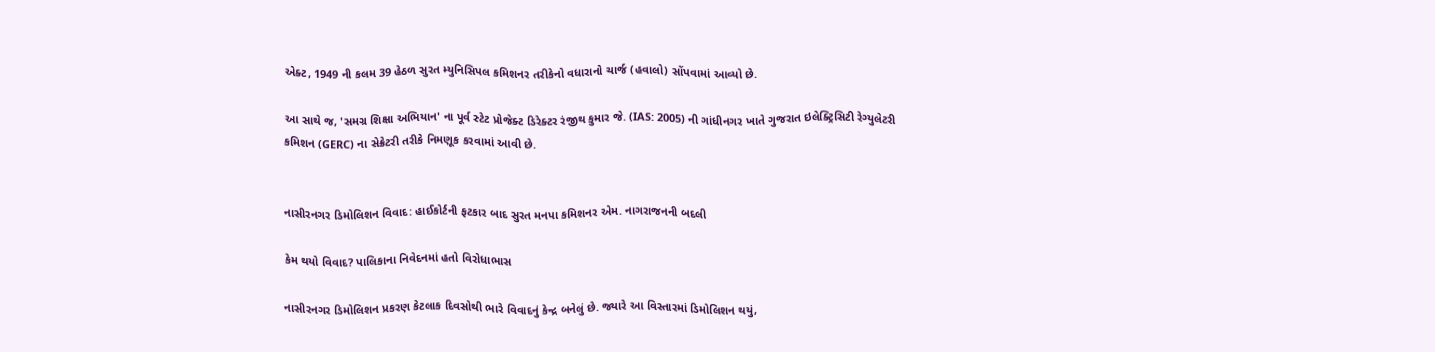એક્ટ, 1949 ની કલમ 39 હેઠળ સુરત મ્યુનિસિપલ કમિશનર તરીકેનો વધારાનો ચાર્જ (હવાલો) સોંપવામાં આવ્યો છે.

આ સાથે જ, 'સમગ્ર શિક્ષા અભિયાન' ના પૂર્વ સ્ટેટ પ્રોજેક્ટ ડિરેક્ટર રંજીથ કુમાર જે. (IAS: 2005) ની ગાંધીનગર ખાતે ગુજરાત ઇલેક્ટ્રિસિટી રેગ્યુલેટરી કમિશન (GERC) ના સેક્રેટરી તરીકે નિમણૂક કરવામાં આવી છે.


નાસીરનગર ડિમોલિશન વિવાદ: હાઈકોર્ટની ફટકાર બાદ સુરત મનપા કમિશનર એમ. નાગરાજનની બદલી

કેમ થયો વિવાદ? પાલિકાના નિવેદનમાં હતો વિરોધાભાસ

નાસીરનગર ડિમોલિશન પ્રકરણ કેટલાક દિવસોથી ભારે વિવાદનું કેન્દ્ર બનેલું છે. જ્યારે આ વિસ્તારમાં ડિમોલિશન થયું,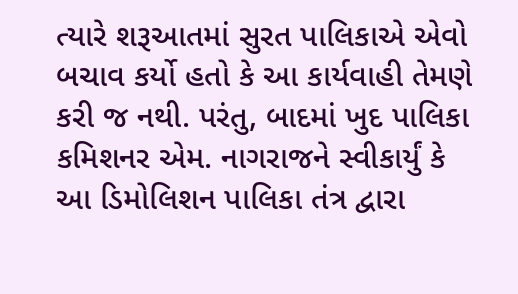ત્યારે શરૂઆતમાં સુરત પાલિકાએ એવો બચાવ કર્યો હતો કે આ કાર્યવાહી તેમણે કરી જ નથી. પરંતુ, બાદમાં ખુદ પાલિકા કમિશનર એમ. નાગરાજને સ્વીકાર્યું કે આ ડિમોલિશન પાલિકા તંત્ર દ્વારા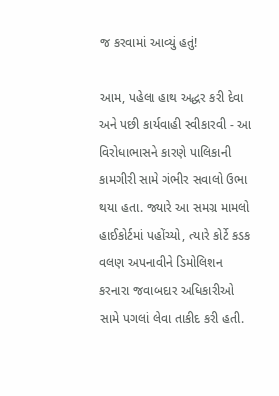જ કરવામાં આવ્યું હતું!

આમ, પહેલા હાથ અદ્ધર કરી દેવા અને પછી કાર્યવાહી સ્વીકારવી - આ વિરોધાભાસને કારણે પાલિકાની કામગીરી સામે ગંભીર સવાલો ઉભા થયા હતા. જ્યારે આ સમગ્ર મામલો હાઈકોર્ટમાં પહોંચ્યો, ત્યારે કોર્ટે કડક વલણ અપનાવીને ડિમોલિશન કરનારા જવાબદાર અધિકારીઓ સામે પગલાં લેવા તાકીદ કરી હતી.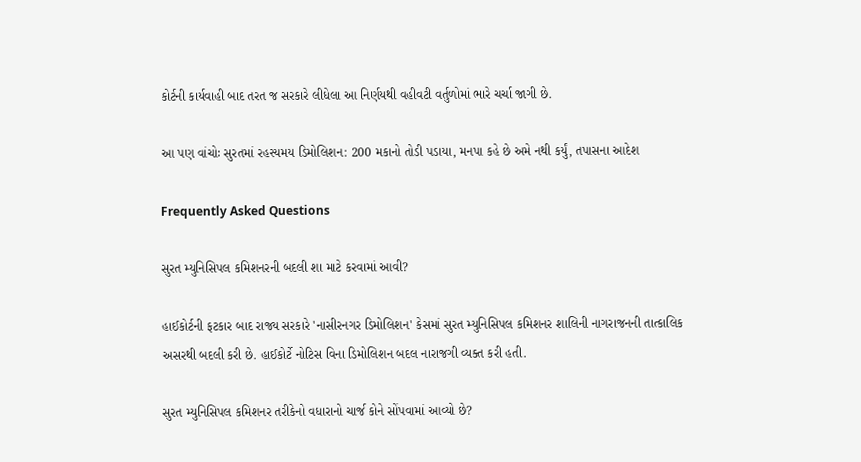કોર્ટની કાર્યવાહી બાદ તરત જ સરકારે લીધેલા આ નિર્ણયથી વહીવટી વર્તુળોમાં ભારે ચર્ચા જાગી છે.

આ પણ વાંચોઃ સુરતમાં રહસ્યમય ડિમોલિશન: 200 મકાનો તોડી પડાયા, મનપા કહે છે અમે નથી કર્યું, તપાસના આદેશ

Frequently Asked Questions

સુરત મ્યુનિસિપલ કમિશનરની બદલી શા માટે કરવામાં આવી?

હાઈકોર્ટની ફટકાર બાદ રાજ્ય સરકારે 'નાસીરનગર ડિમોલિશન' કેસમાં સુરત મ્યુનિસિપલ કમિશનર શાલિની નાગરાજનની તાત્કાલિક અસરથી બદલી કરી છે. હાઈકોર્ટે નોટિસ વિના ડિમોલિશન બદલ નારાજગી વ્યક્ત કરી હતી.

સુરત મ્યુનિસિપલ કમિશનર તરીકેનો વધારાનો ચાર્જ કોને સોંપવામાં આવ્યો છે?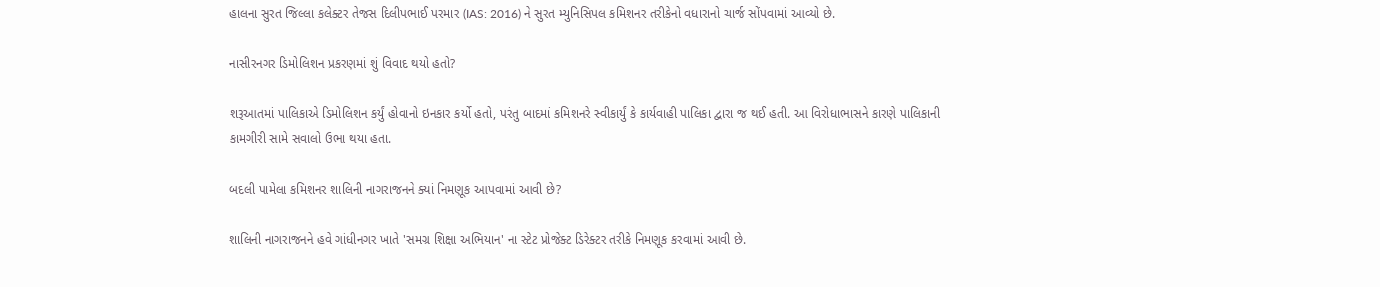હાલના સુરત જિલ્લા કલેક્ટર તેજસ દિલીપભાઈ પરમાર (IAS: 2016) ને સુરત મ્યુનિસિપલ કમિશનર તરીકેનો વધારાનો ચાર્જ સોંપવામાં આવ્યો છે.

નાસીરનગર ડિમોલિશન પ્રકરણમાં શું વિવાદ થયો હતો?

શરૂઆતમાં પાલિકાએ ડિમોલિશન કર્યું હોવાનો ઇનકાર કર્યો હતો, પરંતુ બાદમાં કમિશનરે સ્વીકાર્યું કે કાર્યવાહી પાલિકા દ્વારા જ થઈ હતી. આ વિરોધાભાસને કારણે પાલિકાની કામગીરી સામે સવાલો ઉભા થયા હતા.

બદલી પામેલા કમિશનર શાલિની નાગરાજનને ક્યાં નિમણૂક આપવામાં આવી છે?

શાલિની નાગરાજનને હવે ગાંધીનગર ખાતે 'સમગ્ર શિક્ષા અભિયાન' ના સ્ટેટ પ્રોજેક્ટ ડિરેક્ટર તરીકે નિમણૂક કરવામાં આવી છે.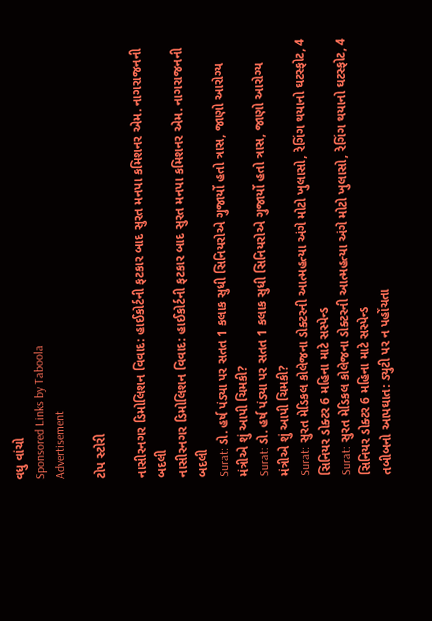વધુ વાંચો
Sponsored Links by Taboola
Advertisement

ટોપ સ્ટોરી

નાસીરનગર ડિમોલિશન વિવાદ: હાઈકોર્ટની ફટકાર બાદ સુરત મનપા કમિશનર એમ. નાગરાજનની બદલી
નાસીરનગર ડિમોલિશન વિવાદ: હાઈકોર્ટની ફટકાર બાદ સુરત મનપા કમિશનર એમ. નાગરાજનની બદલી
Surat: ડો. હર્ષ પંડ્યા પર સતત 1 કલાક સુધી સિનિયરોએ ગુજાર્યો હતો ત્રાસ, જાણો આરોગ્ય મંત્રીએ શું આપી ચિમકી?
Surat: ડો. હર્ષ પંડ્યા પર સતત 1 કલાક સુધી સિનિયરોએ ગુજાર્યો હતો ત્રાસ, જાણો આરોગ્ય મંત્રીએ શું આપી ચિમકી?
Surat: સુરત મેડિકલ કોલેજના ડોક્ટરની આત્મહત્યા અંગે મોટો ખુલાસો, રેગિંગ થયાનો ઘટસ્ફોટ, 4 સિનિયર ડોક્ટર 6 મહિના માટે સસ્પેન્ડ
Surat: સુરત મેડિકલ કોલેજના ડોક્ટરની આત્મહત્યા અંગે મોટો ખુલાસો, રેગિંગ થયાનો ઘટસ્ફોટ, 4 સિનિયર ડોક્ટર 6 મહિના માટે સસ્પેન્ડ
તબીબનો આપઘાત: ડ્યુટી પર ન પહોંચતા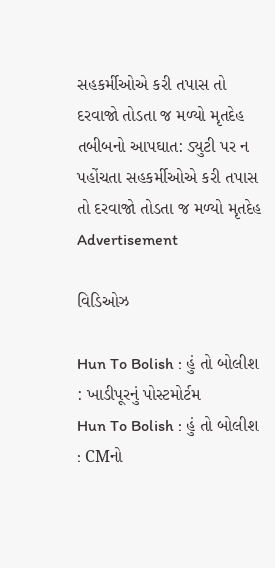સહકર્મીઓએ કરી તપાસ તો દરવાજો તોડતા જ મળ્યો મૃતદેહ
તબીબનો આપઘાત: ડ્યુટી પર ન પહોંચતા સહકર્મીઓએ કરી તપાસ તો દરવાજો તોડતા જ મળ્યો મૃતદેહ
Advertisement

વિડિઓઝ

Hun To Bolish : હું તો બોલીશ : ખાડીપૂરનું પોસ્ટમોર્ટમ
Hun To Bolish : હું તો બોલીશ : CMનો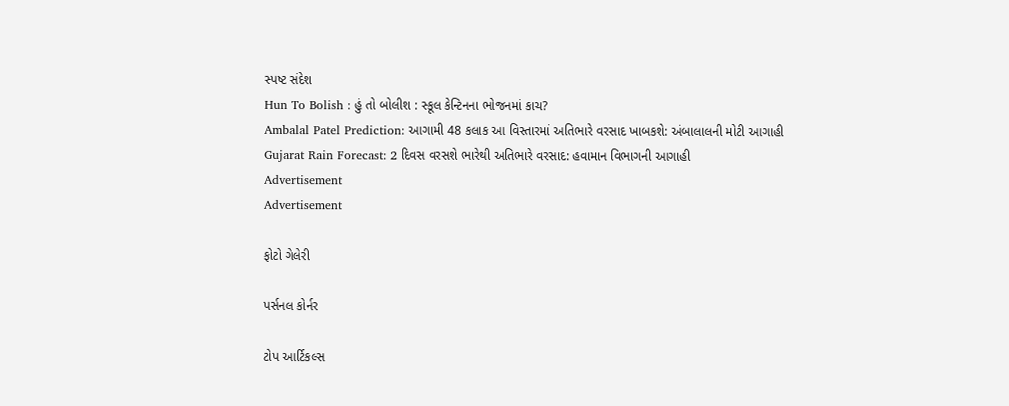સ્પષ્ટ સંદેશ
Hun To Bolish : હું તો બોલીશ : સ્કૂલ કેન્ટિનના ભોજનમાં કાચ?
Ambalal Patel Prediction: આગામી 48 કલાક આ વિસ્તારમાં અતિભારે વરસાદ ખાબકશે: અંબાલાલની મોટી આગાહી
Gujarat Rain Forecast: 2 દિવસ વરસશે ભારેથી અતિભારે વરસાદ: હવામાન વિભાગની આગાહી
Advertisement
Advertisement

ફોટો ગેલેરી

પર્સનલ કોર્નર

ટોપ આર્ટિકલ્સ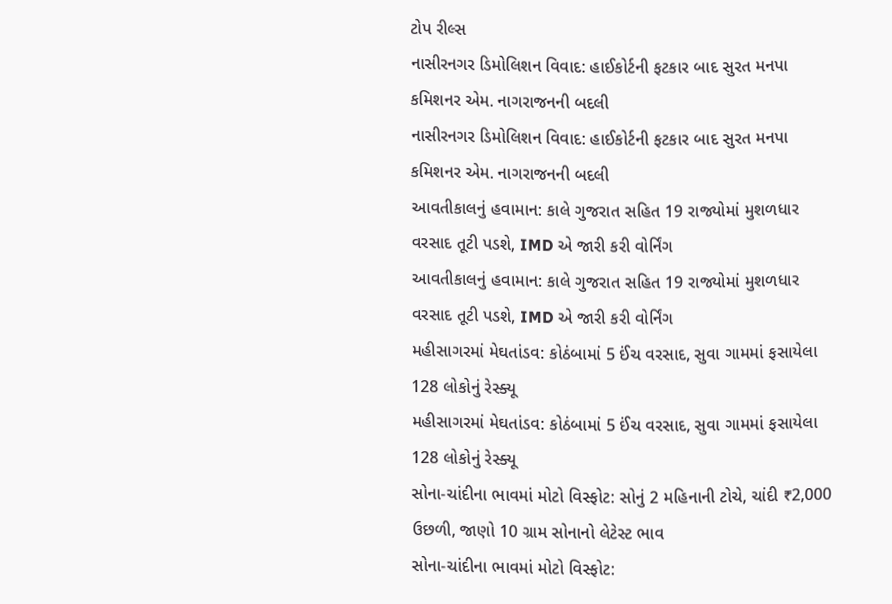ટોપ રીલ્સ
નાસીરનગર ડિમોલિશન વિવાદ: હાઈકોર્ટની ફટકાર બાદ સુરત મનપા કમિશનર એમ. નાગરાજનની બદલી
નાસીરનગર ડિમોલિશન વિવાદ: હાઈકોર્ટની ફટકાર બાદ સુરત મનપા કમિશનર એમ. નાગરાજનની બદલી
આવતીકાલનું હવામાન: કાલે ગુજરાત સહિત 19 રાજ્યોમાં મુશળધાર વરસાદ તૂટી પડશે, IMD એ જારી કરી વોર્નિંગ
આવતીકાલનું હવામાન: કાલે ગુજરાત સહિત 19 રાજ્યોમાં મુશળધાર વરસાદ તૂટી પડશે, IMD એ જારી કરી વોર્નિંગ
મહીસાગરમાં મેઘતાંડવ: કોઠંબામાં 5 ઈંચ વરસાદ, સુવા ગામમાં ફસાયેલા 128 લોકોનું રેસ્ક્યૂ
મહીસાગરમાં મેઘતાંડવ: કોઠંબામાં 5 ઈંચ વરસાદ, સુવા ગામમાં ફસાયેલા 128 લોકોનું રેસ્ક્યૂ
સોના-ચાંદીના ભાવમાં મોટો વિસ્ફોટ: સોનું 2 મહિનાની ટોચે, ચાંદી ₹2,000 ઉછળી, જાણો 10 ગ્રામ સોનાનો લેટેસ્ટ ભાવ
સોના-ચાંદીના ભાવમાં મોટો વિસ્ફોટ: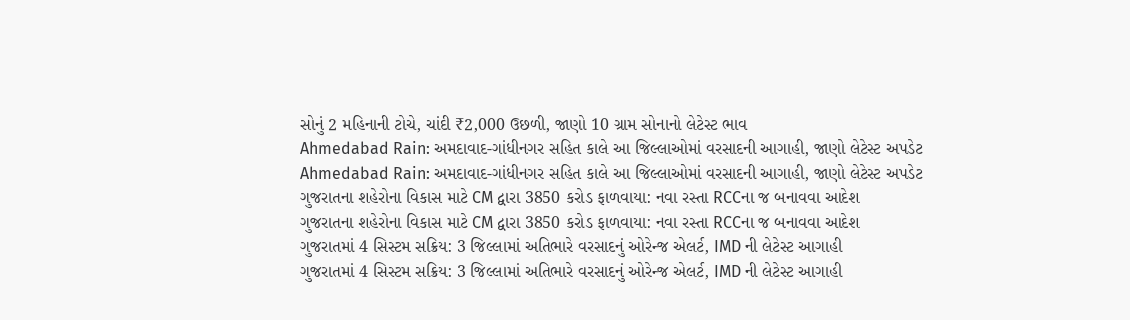સોનું 2 મહિનાની ટોચે, ચાંદી ₹2,000 ઉછળી, જાણો 10 ગ્રામ સોનાનો લેટેસ્ટ ભાવ
Ahmedabad Rain: અમદાવાદ-ગાંધીનગર સહિત કાલે આ જિલ્લાઓમાં વરસાદની આગાહી, જાણો લેટેસ્ટ અપડેટ
Ahmedabad Rain: અમદાવાદ-ગાંધીનગર સહિત કાલે આ જિલ્લાઓમાં વરસાદની આગાહી, જાણો લેટેસ્ટ અપડેટ
ગુજરાતના શહેરોના વિકાસ માટે CM દ્વારા 3850 કરોડ ફાળવાયા: નવા રસ્તા RCCના જ બનાવવા આદેશ
ગુજરાતના શહેરોના વિકાસ માટે CM દ્વારા 3850 કરોડ ફાળવાયા: નવા રસ્તા RCCના જ બનાવવા આદેશ
ગુજરાતમાં 4 સિસ્ટમ સક્રિય: 3 જિલ્લામાં અતિભારે વરસાદનું ઓરેન્જ એલર્ટ, IMD ની લેટેસ્ટ આગાહી
ગુજરાતમાં 4 સિસ્ટમ સક્રિય: 3 જિલ્લામાં અતિભારે વરસાદનું ઓરેન્જ એલર્ટ, IMD ની લેટેસ્ટ આગાહી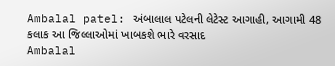Ambalal patel: અંબાલાલ પટેલની લેટેસ્ટ આગાહી, આગામી 48 કલાક આ જિલ્લાઓમાં ખાબકશે ભારે વરસાદ
Ambalal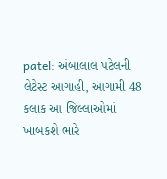patel: અંબાલાલ પટેલની લેટેસ્ટ આગાહી, આગામી 48 કલાક આ જિલ્લાઓમાં ખાબકશે ભારે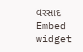વરસાદ
Embed widget